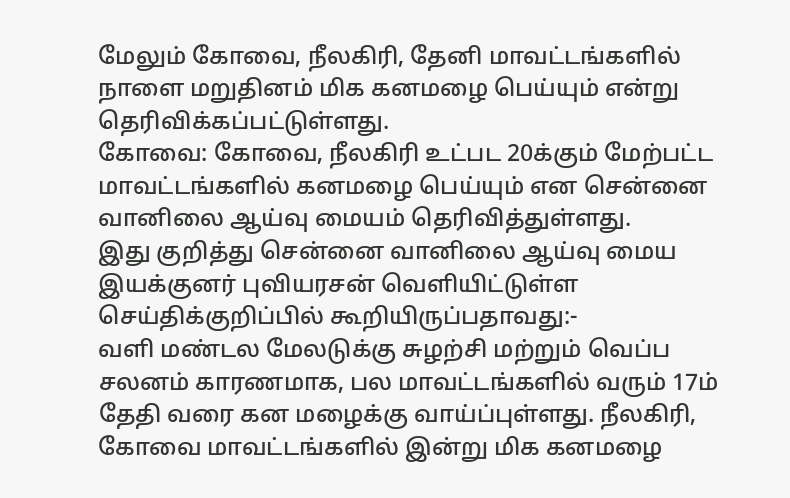மேலும் கோவை, நீலகிரி, தேனி மாவட்டங்களில் நாளை மறுதினம் மிக கனமழை பெய்யும் என்று தெரிவிக்கப்பட்டுள்ளது.
கோவை: கோவை, நீலகிரி உட்பட 20க்கும் மேற்பட்ட மாவட்டங்களில் கனமழை பெய்யும் என சென்னை வானிலை ஆய்வு மையம் தெரிவித்துள்ளது.
இது குறித்து சென்னை வானிலை ஆய்வு மைய இயக்குனர் புவியரசன் வெளியிட்டுள்ள செய்திக்குறிப்பில் கூறியிருப்பதாவது:-
வளி மண்டல மேலடுக்கு சுழற்சி மற்றும் வெப்ப சலனம் காரணமாக, பல மாவட்டங்களில் வரும் 17ம் தேதி வரை கன மழைக்கு வாய்ப்புள்ளது. நீலகிரி, கோவை மாவட்டங்களில் இன்று மிக கனமழை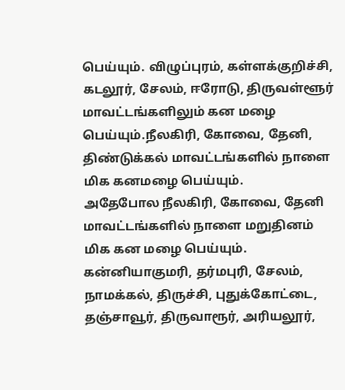பெய்யும். விழுப்புரம், கள்ளக்குறிச்சி, கடலூர், சேலம், ஈரோடு, திருவள்ளூர் மாவட்டங்களிலும் கன மழை பெய்யும்.நீலகிரி, கோவை, தேனி, திண்டுக்கல் மாவட்டங்களில் நாளை மிக கனமழை பெய்யும்.
அதேபோல நீலகிரி, கோவை, தேனி மாவட்டங்களில் நாளை மறுதினம் மிக கன மழை பெய்யும். கன்னியாகுமரி, தர்மபுரி, சேலம், நாமக்கல், திருச்சி, புதுக்கோட்டை, தஞ்சாவூர், திருவாரூர், அரியலூர்,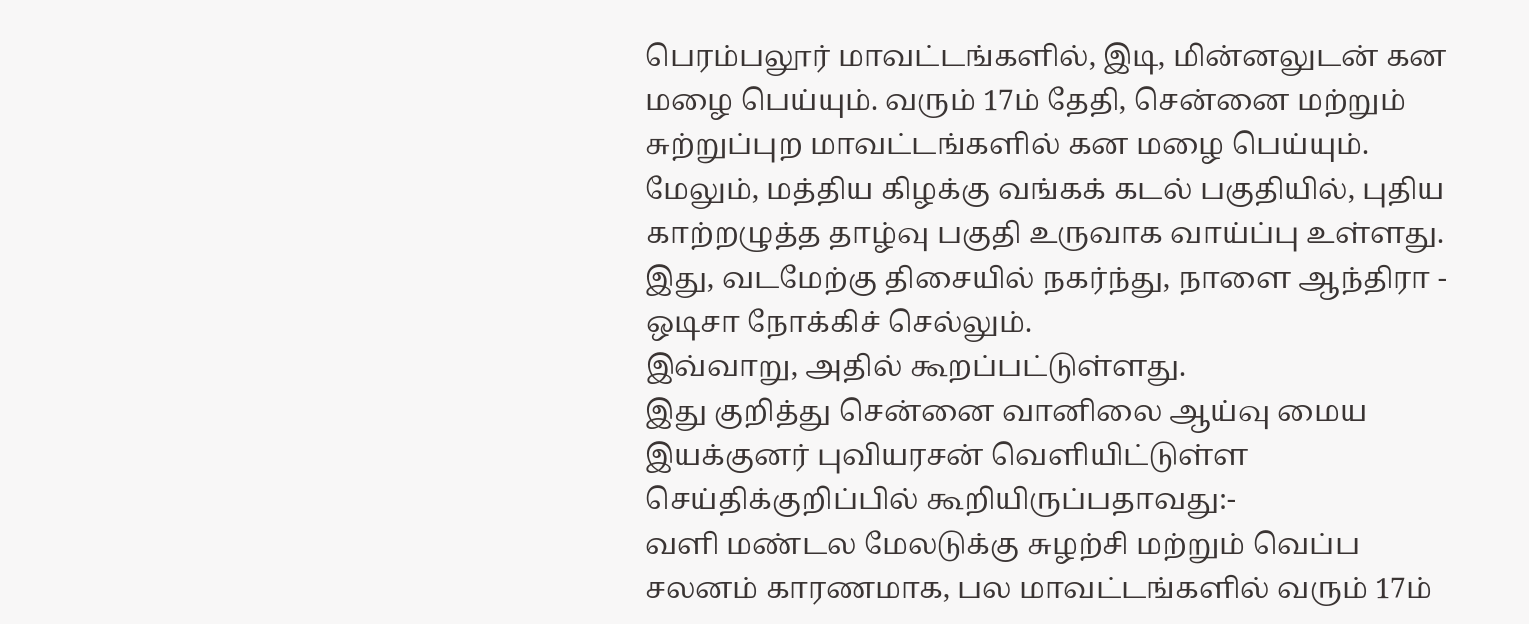பெரம்பலூர் மாவட்டங்களில், இடி, மின்னலுடன் கன மழை பெய்யும். வரும் 17ம் தேதி, சென்னை மற்றும் சுற்றுப்புற மாவட்டங்களில் கன மழை பெய்யும்.
மேலும், மத்திய கிழக்கு வங்கக் கடல் பகுதியில், புதிய காற்றழுத்த தாழ்வு பகுதி உருவாக வாய்ப்பு உள்ளது. இது, வடமேற்கு திசையில் நகர்ந்து, நாளை ஆந்திரா - ஒடிசா நோக்கிச் செல்லும்.
இவ்வாறு, அதில் கூறப்பட்டுள்ளது.
இது குறித்து சென்னை வானிலை ஆய்வு மைய இயக்குனர் புவியரசன் வெளியிட்டுள்ள செய்திக்குறிப்பில் கூறியிருப்பதாவது:-
வளி மண்டல மேலடுக்கு சுழற்சி மற்றும் வெப்ப சலனம் காரணமாக, பல மாவட்டங்களில் வரும் 17ம்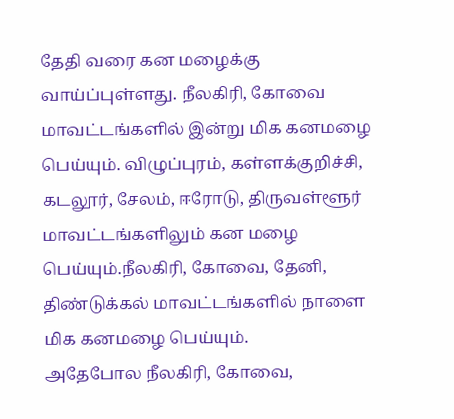தேதி வரை கன மழைக்கு வாய்ப்புள்ளது. நீலகிரி, கோவை மாவட்டங்களில் இன்று மிக கனமழை பெய்யும். விழுப்புரம், கள்ளக்குறிச்சி, கடலூர், சேலம், ஈரோடு, திருவள்ளூர் மாவட்டங்களிலும் கன மழை பெய்யும்.நீலகிரி, கோவை, தேனி, திண்டுக்கல் மாவட்டங்களில் நாளை மிக கனமழை பெய்யும்.
அதேபோல நீலகிரி, கோவை,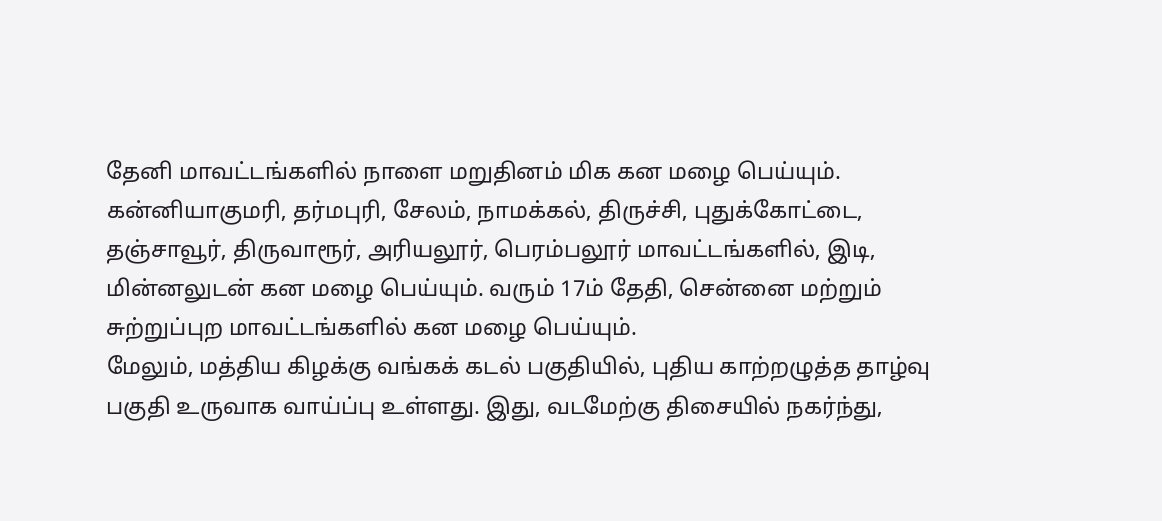தேனி மாவட்டங்களில் நாளை மறுதினம் மிக கன மழை பெய்யும். கன்னியாகுமரி, தர்மபுரி, சேலம், நாமக்கல், திருச்சி, புதுக்கோட்டை, தஞ்சாவூர், திருவாரூர், அரியலூர், பெரம்பலூர் மாவட்டங்களில், இடி, மின்னலுடன் கன மழை பெய்யும். வரும் 17ம் தேதி, சென்னை மற்றும் சுற்றுப்புற மாவட்டங்களில் கன மழை பெய்யும்.
மேலும், மத்திய கிழக்கு வங்கக் கடல் பகுதியில், புதிய காற்றழுத்த தாழ்வு பகுதி உருவாக வாய்ப்பு உள்ளது. இது, வடமேற்கு திசையில் நகர்ந்து,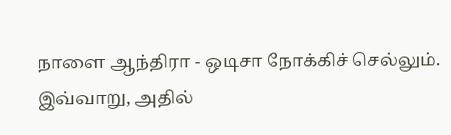நாளை ஆந்திரா - ஒடிசா நோக்கிச் செல்லும்.
இவ்வாறு, அதில்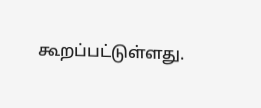கூறப்பட்டுள்ளது.